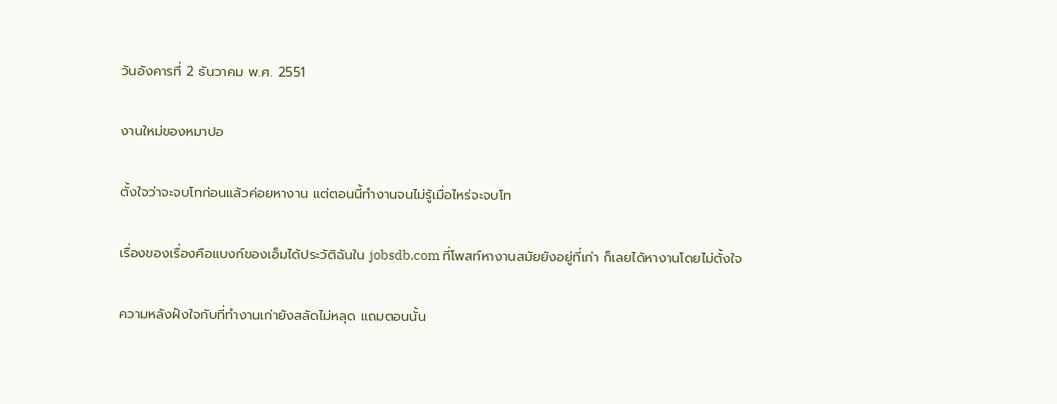วันอังคารที่ 2 ธันวาคม พ.ศ. 2551

งานใหม่ของหมาปอ

ตั้งใจว่าจะจบโทก่อนแล้วค่อยหางาน แต่ตอนนี้ทำงานจนไม่รู้เมื่อไหร่จะจบโท

เรื่องของเรื่องคือแบงก์ของเอ็มได้ประวัติฉันใน jobsdb.com ที่โพสท์หางานสมัยยังอยู่ที่เก่า ก็เลยได้หางานโดยไม่ตั้งใจ

ความหลังฝังใจกับที่ทำงานเก่ายังสลัดไม่หลุด แถมตอนนั้น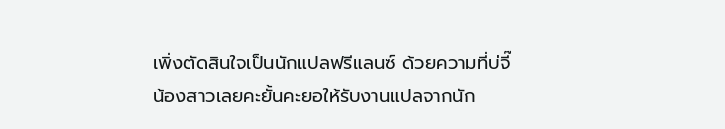เพิ่งตัดสินใจเป็นนักแปลฟรีแลนซ์ ด้วยความที่บ่จี๊ น้องสาวเลยคะยั้นคะยอให้รับงานแปลจากนัก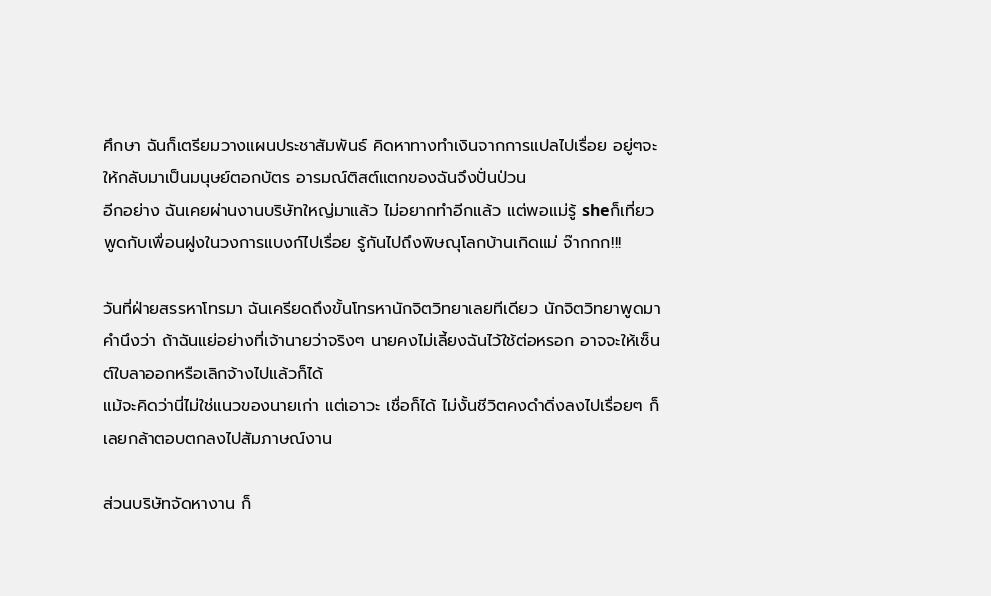ศึกษา ฉันก็เตรียมวางแผนประชาสัมพันธ์ คิดหาทางทำเงินจากการแปลไปเรื่อย อยู่ๆจะให้กลับมาเป็นมนุษย์ตอกบัตร อารมณ์ติสต์แตกของฉันจึงปั่นป่วน
อีกอย่าง ฉันเคยผ่านงานบริษัทใหญ่มาแล้ว ไม่อยากทำอีกแล้ว แต่พอแม่รู้ sheก็เที่ยวพูดกับเพื่อนฝูงในวงการแบงก์ไปเรื่อย รู้กันไปถึงพิษณุโลกบ้านเกิดแม่ จ๊ากกก!!!

วันที่ฝ่ายสรรหาโทรมา ฉันเครียดถึงขั้นโทรหานักจิตวิทยาเลยทีเดียว นักจิตวิทยาพูดมาคำนึงว่า ถ้าฉันแย่อย่างที่เจ้านายว่าจริงๆ นายคงไม่เลี้ยงฉันไว้ใช้ต่อหรอก อาจจะให้เซ็นต์ใบลาออกหรือเลิกจ้างไปแล้วก็ได้
แม้จะคิดว่านี่ไม่ใช่แนวของนายเก่า แต่เอาวะ เชื่อก็ได้ ไม่งั้นชีวิตคงดำดิ่งลงไปเรื่อยๆ ก็เลยกล้าตอบตกลงไปสัมภาษณ์งาน

ส่วนบริษัทจัดหางาน ก็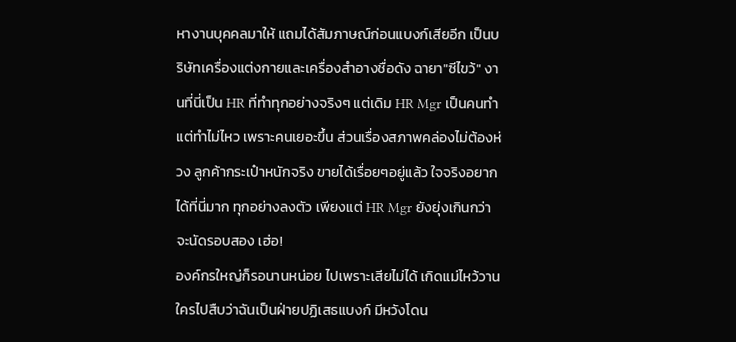หางานบุคคลมาให้ แถมได้สัมภาษณ์ก่อนแบงก์เสียอีก เป็นบริษัทเครื่องแต่งกายและเครื่องสำอางชื่อดัง ฉายา"ซีไขว้" งานที่นี่เป็น HR ที่ทำทุกอย่างจริงๆ แต่เดิม HR Mgr เป็นคนทำ แต่ทำไม่ไหว เพราะคนเยอะขึ้น ส่วนเรื่องสภาพคล่องไม่ต้องห่วง ลูกค้ากระเป๋าหนักจริง ขายได้เรื่อยๆอยู่แล้ว ใจจริงอยากได้ที่นี่มาก ทุกอย่างลงตัว เพียงแต่ HR Mgr ยังยุ่งเกินกว่าจะนัดรอบสอง เฮ่อ!
องค์กรใหญ่ก็รอนานหน่อย ไปเพราะเสียไม่ได้ เกิดแม่ไหว้วานใครไปสืบว่าฉันเป็นฝ่ายปฏิเสธแบงก์ มีหวังโดน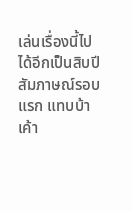เล่นเรื่องนี้ไปได้อีกเป็นสิบปี
สัมภาษณ์รอบแรก แทบบ้า เค้า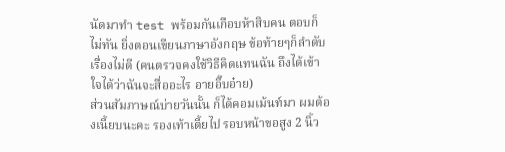นัดมาทำ test พร้อมกันเกือบห้าสิบคน ตอบก็ไม่ทัน ยิ่งตอนเขียนภาษาอังกฤษ ข้อท้ายๆก็ลำดับเรื่องไม่ดี (คนตรวจคงใช้วิธีคิดแทนฉัน ถึงได้เข้าใจได้ว่าฉันจะสื่ออะไร อายอิ๊บอ๋าย)
ส่วนสัมภาษณ์บ่ายวันนั้น ก็ได้คอมเม้นท์มา ผมต้องเนี้ยบนะคะ รองเท้าเตี้ยไป รอบหน้าขอสูง 2 นิ้ว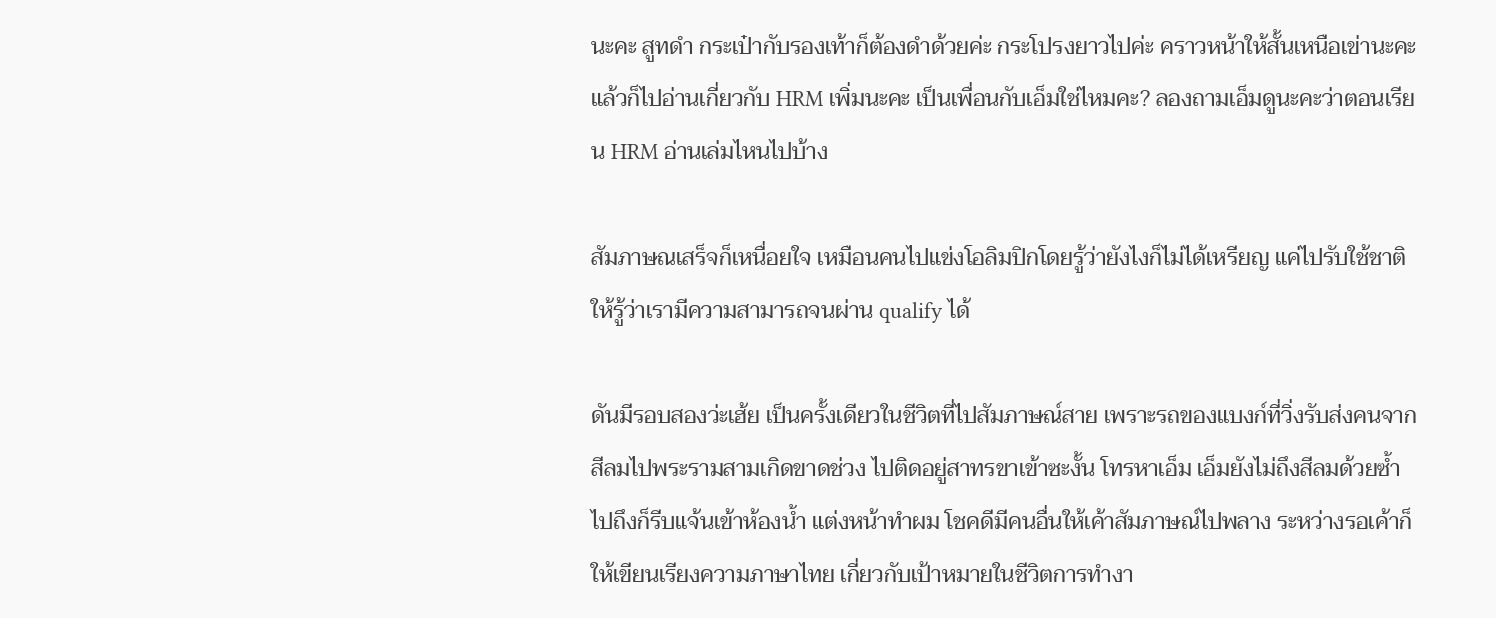นะคะ สูทดำ กระเป๋ากับรองเท้าก็ต้องดำด้วยค่ะ กระโปรงยาวไปค่ะ คราวหน้าให้สั้นเหนือเข่านะคะ แล้วก็ไปอ่านเกี่ยวกับ HRM เพิ่มนะคะ เป็นเพื่อนกับเอ็มใช่ไหมคะ? ลองถามเอ็มดูนะคะว่าตอนเรียน HRM อ่านเล่มไหนไปบ้าง

สัมภาษณเสร็จก็เหนื่อยใจ เหมือนคนไปแข่งโอลิมปิกโดยรู้ว่ายังไงก็ไม่ได้เหรียญ แค่ไปรับใช้ชาติ ให้รู้ว่าเรามีความสามารถจนผ่าน qualify ได้

ดันมีรอบสองว่ะเฮ้ย เป็นครั้งเดียวในชีวิตที่ไปสัมภาษณ์สาย เพราะรถของแบงก์ที่วิ่งรับส่งคนจากสีลมไปพระรามสามเกิดขาดช่วง ไปติดอยู่สาทรขาเข้าซะงั้น โทรหาเอ็ม เอ็มยังไม่ถึงสีลมด้วยซ้ำ ไปถึงก็รีบแจ้นเข้าห้องน้ำ แต่งหน้าทำผม โชคดีมีคนอื่นให้เค้าสัมภาษณ์ไปพลาง ระหว่างรอเค้าก็ให้เขียนเรียงความภาษาไทย เกี่ยวกับเป้าหมายในชีวิตการทำงา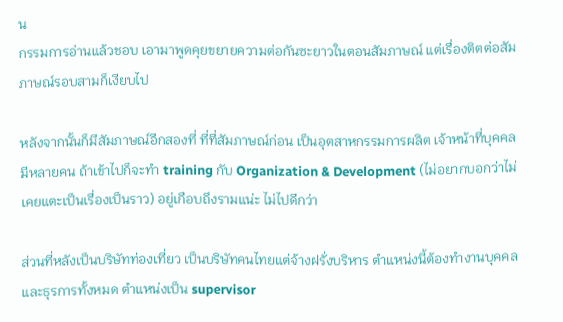น
กรรมการอ่านแล้วชอบ เอามาพูดคุยขยายความต่อกันซะยาวในตอนสัมภาษณ์ แต่เรื่องติตต่อสัมภาษณ์รอบสามก็เงียบไป

หลังจากนั้นก็มีสัมภาษณ์อีกสองที่ ที่ที่สัมภาษณ์ก่อน เป็นอุตสาหกรรมการผลิต เจ้าหน้าที่บุคคลมีหลายคน ถ้าเข้าไปก็จะทำ training กับ Organization & Development (ไม่อยากบอกว่าไม่เคยแตะเป็นเรื่องเป็นราว) อยู่เกือบถึงรามแน่ะ ไม่ไปดีกว่า

ส่วนที่หลังเป็นบริษัทท่องเที่ยว เป็นบริษัทคนไทยแต่จ้างฝรั่งบริหาร ตำแหน่งนี้ต้องทำงานบุคคลและธุรการทั้งหมด ตำแหน่งเป็น supervisor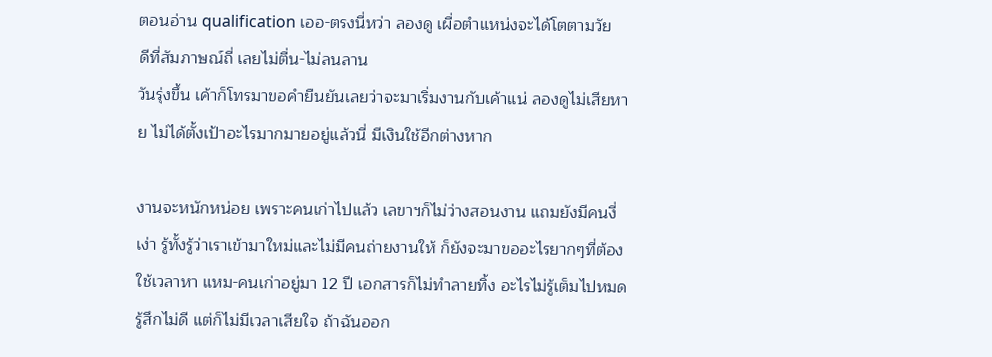ตอนอ่าน qualification เออ-ตรงนี่หว่า ลองดู เผื่อตำแหน่งจะได้โตตามวัย
ดีที่สัมภาษณ์ถี่ เลยไม่ตื่น-ไม่ลนลาน
วันรุ่งขึ้น เค้าก็โทรมาขอคำยืนยันเลยว่าจะมาเริ่มงานกับเค้าแน่ ลองดูไม่เสียหาย ไม่ได้ตั้งเป้าอะไรมากมายอยู่แล้วนี่ มีเงินใช้อีกต่างหาก

งานจะหนักหน่อย เพราะคนเก่าไปแล้ว เลขาฯก็ไม่ว่างสอนงาน แถมยังมีคนงี่เง่า รู้ทั้งรู้ว่าเราเข้ามาใหม่และไม่มีคนถ่ายงานให้ ก็ยังจะมาขออะไรยากๆที่ต้องใช้เวลาหา แหม-คนเก่าอยู่มา 12 ปี เอกสารก็ไม่ทำลายทิ้ง อะไรไม่รู้เต็มไปหมด รู้สึกไม่ดี แต่ก็ไม่มีเวลาเสียใจ ถ้าฉันออก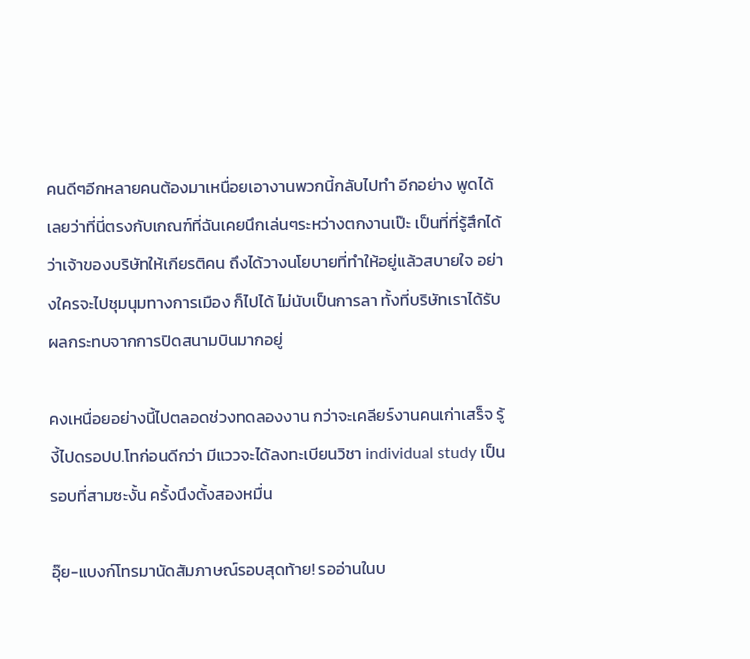คนดีๆอีกหลายคนต้องมาเหนื่อยเอางานพวกนี้กลับไปทำ อีกอย่าง พูดได้เลยว่าที่นี่ตรงกับเกณฑ์ที่ฉันเคยนึกเล่นๆระหว่างตกงานเป๊ะ เป็นที่ที่รู้สึกได้ว่าเจ้าของบริษัทให้เกียรติคน ถึงได้วางนโยบายที่ทำให้อยู่แล้วสบายใจ อย่างใครจะไปชุมนุมทางการเมือง ก็ไปได้ ไม่นับเป็นการลา ทั้งที่บริษัทเราได้รับผลกระทบจากการปิดสนามบินมากอยู่

คงเหนื่อยอย่างนี้ไปตลอดช่วงทดลองงาน กว่าจะเคลียร์งานคนเก่าเสร็จ รู้งี้ไปดรอปป.โทก่อนดีกว่า มีแววจะได้ลงทะเบียนวิชา individual study เป็นรอบที่สามซะงั้น ครั้งนึงตั้งสองหมื่น

อุ๊ย-แบงก์โทรมานัดสัมภาษณ์รอบสุดท้าย! รออ่านในบ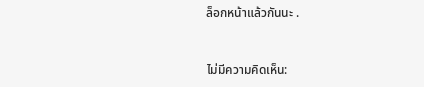ล็อกหน้าแล้วกันนะ .


ไม่มีความคิดเห็น: